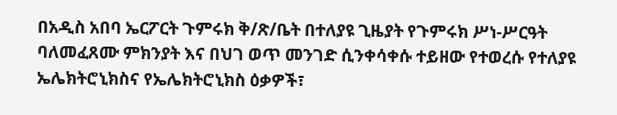በአዲስ አበባ ኤርፖርት ጉምሩክ ቅ/ጽ/ቤት በተለያዩ ጊዜያት የጉምሩክ ሥነ-ሥርዓት ባለመፈጸሙ ምክንያት እና በህገ ወጥ መንገድ ሲንቀሳቀሱ ተይዘው የተወረሱ የተለያዩ ኤሌክትሮኒክስና የኤሌክትሮኒክስ ዕቃዎች፣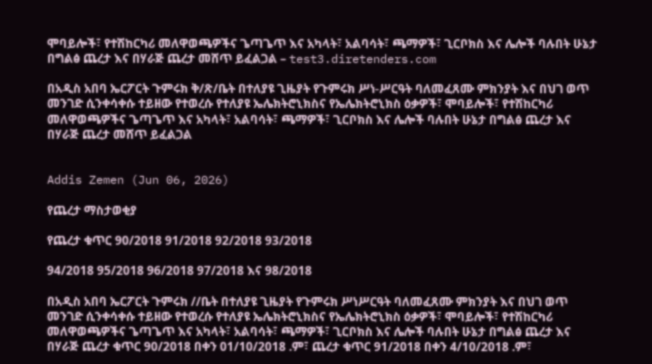ሞባይሎች፣ የተሽከርካሪ መለዋወጫዎችና ጌጣጌጥ እና አካላት፣ አልባሳት፣ ጫማዎች፣ ጊርቦክስ እና ሌሎች ባሉበት ሁኔታ በግልፅ ጨረታ እና በሃራጅ ጨረታ መሸጥ ይፈልጋል – test3.diretenders.com

በአዲስ አበባ ኤርፖርት ጉምሩክ ቅ/ጽ/ቤት በተለያዩ ጊዜያት የጉምሩክ ሥነ-ሥርዓት ባለመፈጸሙ ምክንያት እና በህገ ወጥ መንገድ ሲንቀሳቀሱ ተይዘው የተወረሱ የተለያዩ ኤሌክትሮኒክስና የኤሌክትሮኒክስ ዕቃዎች፣ ሞባይሎች፣ የተሽከርካሪ መለዋወጫዎችና ጌጣጌጥ እና አካላት፣ አልባሳት፣ ጫማዎች፣ ጊርቦክስ እና ሌሎች ባሉበት ሁኔታ በግልፅ ጨረታ እና በሃራጅ ጨረታ መሸጥ ይፈልጋል


Addis Zemen (Jun 06, 2026)

የጨረታ ማስታወቂያ

የጨረታ ቁጥር 90/2018 91/2018 92/2018 93/2018

94/2018 95/2018 96/2018 97/2018 እና 98/2018

በአዲስ አበባ ኤርፖርት ጉምሩክ //ቤት በተለያዩ ጊዜያት የጉምሩክ ሥነሥርዓት ባለመፈጸሙ ምክንያት እና በህገ ወጥ መንገድ ሲንቀሳቀሱ ተይዘው የተወረሱ የተለያዩ ኤሌክትሮኒክስና የኤሌክትሮኒክስ ዕቃዎች፣ ሞባይሎች፣ የተሽከርካሪ መለዋወጫዎችና ጌጣጌጥ እና አካላት፣ አልባሳት፣ ጫማዎች፣ ጊርቦክስ እና ሌሎች ባሉበት ሁኔታ በግልፅ ጨረታ እና በሃራጅ ጨረታ ቁጥር 90/2018 በቀን 01/10/2018 .ም፣ ጨረታ ቁጥር 91/2018 በቀን 4/10/2018 .ም፣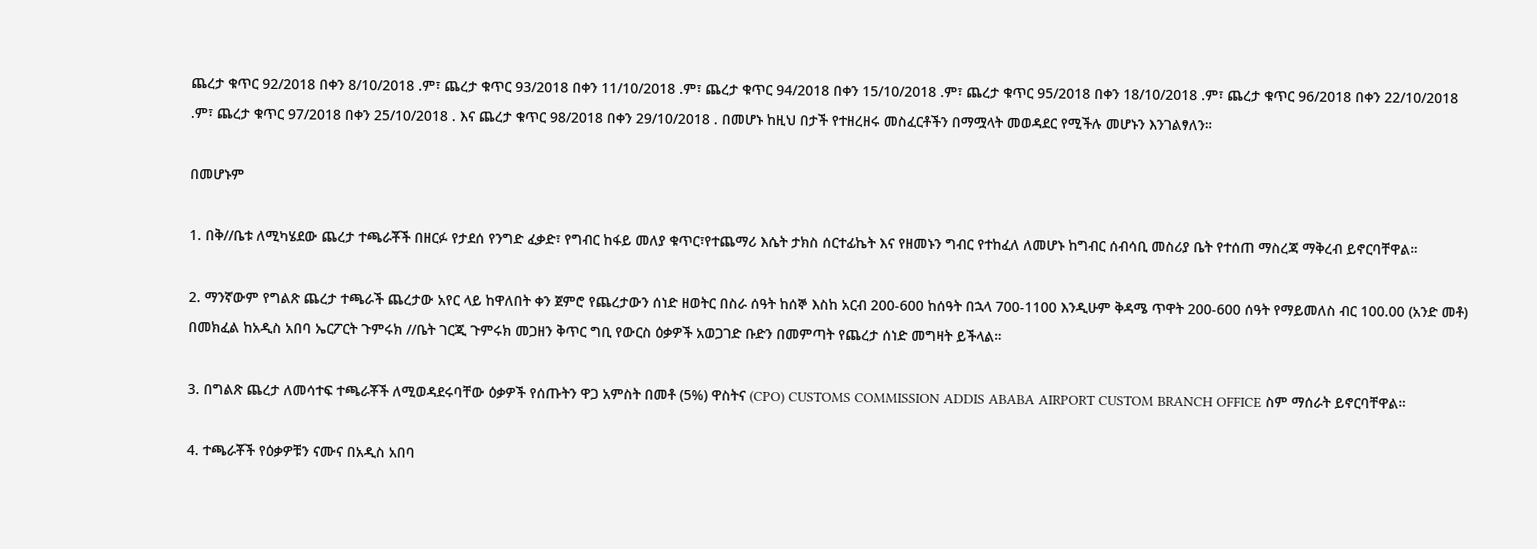ጨረታ ቁጥር 92/2018 በቀን 8/10/2018 .ም፣ ጨረታ ቁጥር 93/2018 በቀን 11/10/2018 .ም፣ ጨረታ ቁጥር 94/2018 በቀን 15/10/2018 .ም፣ ጨረታ ቁጥር 95/2018 በቀን 18/10/2018 .ም፣ ጨረታ ቁጥር 96/2018 በቀን 22/10/2018 .ም፣ ጨረታ ቁጥር 97/2018 በቀን 25/10/2018 . እና ጨረታ ቁጥር 98/2018 በቀን 29/10/2018 . በመሆኑ ከዚህ በታች የተዘረዘሩ መስፈርቶችን በማሟላት መወዳደር የሚችሉ መሆኑን እንገልፃለን።

በመሆኑም

1. በቅ//ቤቱ ለሚካሄደው ጨረታ ተጫራቾች በዘርፉ የታደሰ የንግድ ፈቃድ፣ የግብር ከፋይ መለያ ቁጥር፣የተጨማሪ እሴት ታክስ ሰርተፊኬት እና የዘመኑን ግብር የተከፈለ ለመሆኑ ከግብር ሰብሳቢ መስሪያ ቤት የተሰጠ ማስረጃ ማቅረብ ይኖርባቸዋል።

2. ማንኛውም የግልጽ ጨረታ ተጫራች ጨረታው አየር ላይ ከዋለበት ቀን ጀምሮ የጨረታውን ሰነድ ዘወትር በስራ ሰዓት ከሰኞ እስከ አርብ 200-600 ከሰዓት በኋላ 700-1100 እንዲሁም ቅዳሜ ጥዋት 200-600 ሰዓት የማይመለስ ብር 100.00 (አንድ መቶ) በመክፈል ከአዲስ አበባ ኤርፖርት ጉምሩክ //ቤት ገርጂ ጉምሩክ መጋዘን ቅጥር ግቢ የውርስ ዕቃዎች አወጋገድ ቡድን በመምጣት የጨረታ ሰነድ መግዛት ይችላል።

3. በግልጽ ጨረታ ለመሳተፍ ተጫራቾች ለሚወዳደሩባቸው ዕቃዎች የሰጡትን ዋጋ አምስት በመቶ (5%) ዋስትና (CPO) CUSTOMS COMMISSION ADDIS ABABA AIRPORT CUSTOM BRANCH OFFICE ስም ማሰራት ይኖርባቸዋል።

4. ተጫራቾች የዕቃዎቹን ናሙና በአዲስ አበባ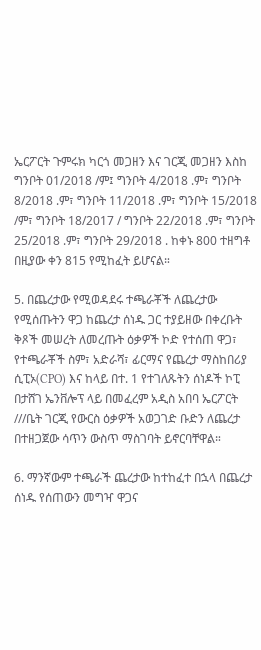ኤርፖርት ጉምሩክ ካርጎ መጋዘን እና ገርጂ መጋዘን እስከ ግንቦት 01/2018 /ም፤ ግንቦት 4/2018 .ም፣ ግንቦት 8/2018 .ም፣ ግንቦት 11/2018 .ም፣ ግንቦት 15/2018 /ም፣ ግንቦት 18/2017 / ግንቦት 22/2018 .ም፣ ግንቦት 25/2018 .ም፣ ግንቦት 29/2018 . ከቀኑ 800 ተዘግቶ በዚያው ቀን 815 የሚከፈት ይሆናል።

5. በጨረታው የሚወዳደሩ ተጫራቾች ለጨረታው የሚሰጡትን ዋጋ ከጨረታ ሰነዱ ጋር ተያይዘው በቀረቡት ቅጾች መሠረት ለመረጡት ዕቃዎች ኮድ የተሰጠ ዋጋ፣ የተጫራቾች ስም፣ አድራሻ፣ ፊርማና የጨረታ ማስከበሪያ ሲፒኦ(CPO) እና ከላይ በተ. 1 የተገለጹትን ሰነዶች ኮፒ በታሸገ ኤንቨሎፕ ላይ በመፈረም አዲስ አበባ ኤርፖርት ///ቤት ገርጂ የውርስ ዕቃዎች አወጋገድ ቡድን ለጨረታ በተዘጋጀው ሳጥን ውስጥ ማስገባት ይኖርባቸዋል።

6. ማንኛውም ተጫራች ጨረታው ከተከፈተ በኋላ በጨረታ ሰነዱ የሰጠውን መግዣ ዋጋና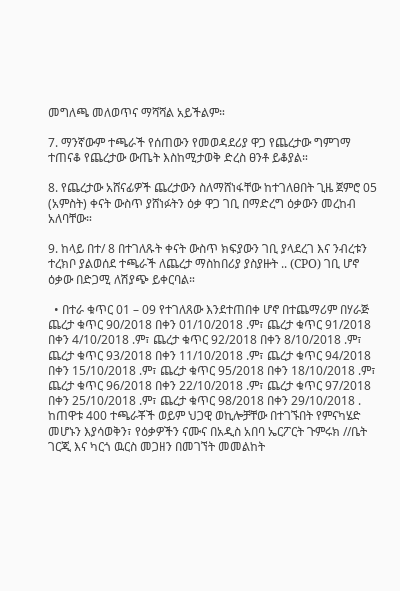መግለጫ መለወጥና ማሻሻል አይችልም።

7. ማንኛውም ተጫራች የሰጠውን የመወዳደሪያ ዋጋ የጨረታው ግምገማ ተጠናቆ የጨረታው ውጤት እስከሚታወቅ ድረስ ፀንቶ ይቆያል።

8. የጨረታው አሸናፊዎች ጨረታውን ስለማሸነፋቸው ከተገለፀበት ጊዜ ጀምሮ 05 (አምስት) ቀናት ውስጥ ያሸነፉትን ዕቃ ዋጋ ገቢ በማድረግ ዕቃውን መረከብ አለባቸው።

9. ከላይ በተ/ 8 በተገለጹት ቀናት ውስጥ ክፍያውን ገቢ ያላደረገ እና ንብረቱን ተረክቦ ያልወሰደ ተጫራች ለጨረታ ማስከበሪያ ያስያዙት .. (CPO) ገቢ ሆኖ ዕቃው በድጋሚ ለሽያጭ ይቀርባል።

  • በተራ ቁጥር 01 – 09 የተገለጸው እንደተጠበቀ ሆኖ በተጨማሪም በሃራጅ ጨረታ ቁጥር 90/2018 በቀን 01/10/2018 .ም፣ ጨረታ ቁጥር 91/2018 በቀን 4/10/2018 .ም፣ ጨረታ ቁጥር 92/2018 በቀን 8/10/2018 .ም፣ ጨረታ ቁጥር 93/2018 በቀን 11/10/2018 .ም፣ ጨረታ ቁጥር 94/2018 በቀን 15/10/2018 .ም፣ ጨረታ ቁጥር 95/2018 በቀን 18/10/2018 .ም፣ ጨረታ ቁጥር 96/2018 በቀን 22/10/2018 .ም፣ ጨረታ ቁጥር 97/2018 በቀን 25/10/2018 .ም፣ ጨረታ ቁጥር 98/2018 በቀን 29/10/2018 . ከጠዋቱ 400 ተጫራቾች ወይም ህጋዊ ወኪሎቻቸው በተገኙበት የምናካሄድ መሆኑን እያሳወቅን፣ የዕቃዎችን ናሙና በአዲስ አበባ ኤርፖርት ጉምሩክ //ቤት ገርጂ እና ካርጎ ዉርስ መጋዘን በመገኘት መመልከት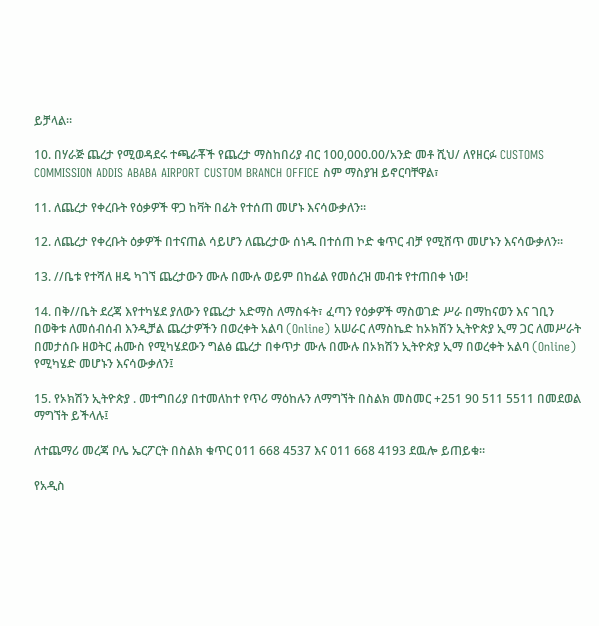ይቻላል።

10. በሃራጅ ጨረታ የሚወዳደሩ ተጫራቾች የጨረታ ማስከበሪያ ብር 100,000.00/አንድ መቶ ሺህ/ ለየዘርፉ CUSTOMS COMMISSION ADDIS ABABA AIRPORT CUSTOM BRANCH OFFICE ስም ማስያዝ ይኖርባቸዋል፣

11. ለጨረታ የቀረቡት የዕቃዎች ዋጋ ከቫት በፊት የተሰጠ መሆኑ እናሳውቃለን።

12. ለጨረታ የቀረቡት ዕቃዎች በተናጠል ሳይሆን ለጨረታው ሰነዱ በተሰጠ ኮድ ቁጥር ብቻ የሚሸጥ መሆኑን እናሳውቃለን።

13. //ቤቱ የተሻለ ዘዴ ካገኘ ጨረታውን ሙሉ በሙሉ ወይም በከፊል የመሰረዝ መብቱ የተጠበቀ ነው!

14. በቅ//ቤት ደረጃ እየተካሄደ ያለውን የጨረታ አድማስ ለማስፋት፣ ፈጣን የዕቃዎች ማስወገድ ሥራ በማከናወን እና ገቢን በወቅቱ ለመሰብሰብ እንዲቻል ጨረታዎችን በወረቀት አልባ (Online) አሠራር ለማስኬድ ከኦክሽን ኢትዮጵያ ኢማ ጋር ለመሥራት በመታሰቡ ዘወትር ሐሙስ የሚካሄደውን ግልፅ ጨረታ በቀጥታ ሙሉ በሙሉ በኦክሽን ኢትዮጵያ ኢማ በወረቀት አልባ (Online) የሚካሄድ መሆኑን እናሳውቃለን፤

15. የኦክሽን ኢትዮጵያ . መተግበሪያ በተመለከተ የጥሪ ማዕከሉን ለማግኘት በስልክ መስመር +251 90 511 5511 በመደወል ማግኘት ይችላሉ፤

ለተጨማሪ መረጃ ቦሌ ኤርፖርት በስልክ ቁጥር 011 668 4537 እና 011 668 4193 ደዉሎ ይጠይቁ።

የአዲስ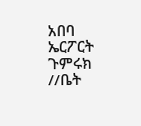አበባ ኤርፖርት ጉምሩክ //ቤት